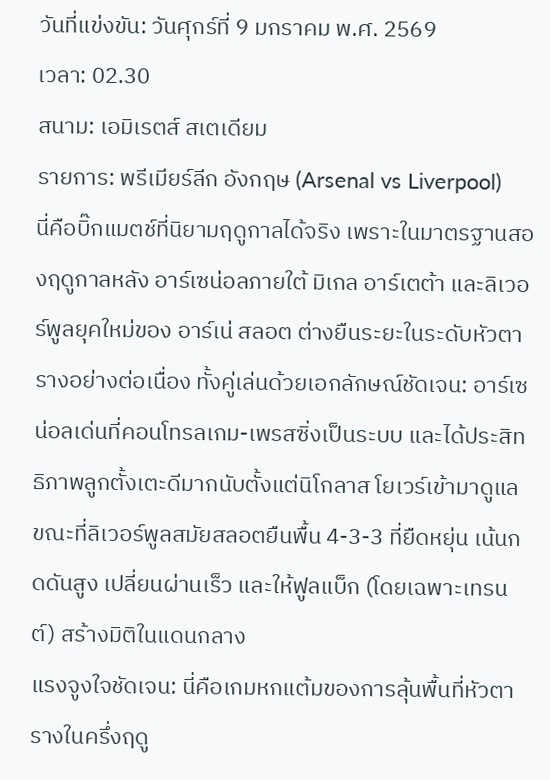วันที่แข่งขัน: วันศุกร์ที่ 9 มกราคม พ.ศ. 2569
เวลา: 02.30
สนาม: เอมิเรตส์ สเตเดียม
รายการ: พรีเมียร์ลีก อังกฤษ (Arsenal vs Liverpool)
นี่คือบิ๊กแมตช์ที่นิยามฤดูกาลได้จริง เพราะในมาตรฐานสองฤดูกาลหลัง อาร์เซน่อลภายใต้ มิเกล อาร์เตต้า และลิเวอร์พูลยุคใหม่ของ อาร์เน่ สลอต ต่างยืนระยะในระดับหัวตารางอย่างต่อเนื่อง ทั้งคู่เล่นด้วยเอกลักษณ์ชัดเจน: อาร์เซน่อลเด่นที่คอนโทรลเกม-เพรสซิ่งเป็นระบบ และได้ประสิทธิภาพลูกตั้งเตะดีมากนับตั้งแต่นิโกลาส โยเวร์เข้ามาดูแล ขณะที่ลิเวอร์พูลสมัยสลอตยืนพื้น 4-3-3 ที่ยืดหยุ่น เน้นกดดันสูง เปลี่ยนผ่านเร็ว และให้ฟูลแบ็ก (โดยเฉพาะเทรนต์) สร้างมิติในแดนกลาง
แรงจูงใจชัดเจน: นี่คือเกมหกแต้มของการลุ้นพื้นที่หัวตารางในครึ่งฤดู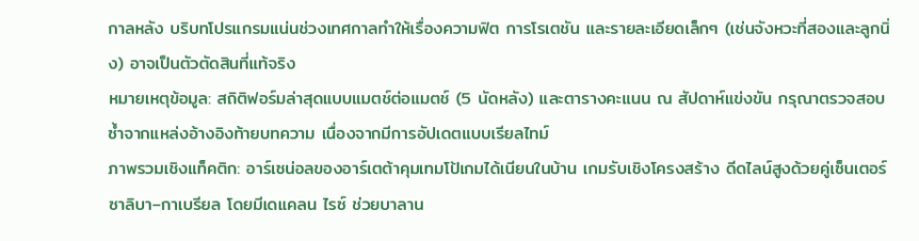กาลหลัง บริบทโปรแกรมแน่นช่วงเทศกาลทำให้เรื่องความฟิต การโรเตชัน และรายละเอียดเล็กๆ (เช่นจังหวะที่สองและลูกนิ่ง) อาจเป็นตัวตัดสินที่แท้จริง
หมายเหตุข้อมูล: สถิติฟอร์มล่าสุดแบบแมตช์ต่อแมตช์ (5 นัดหลัง) และตารางคะแนน ณ สัปดาห์แข่งขัน กรุณาตรวจสอบซ้ำจากแหล่งอ้างอิงท้ายบทความ เนื่องจากมีการอัปเดตแบบเรียลไทม์
ภาพรวมเชิงแท็คติก: อาร์เซน่อลของอาร์เตต้าคุมเทมโป้เกมได้เนียนในบ้าน เกมรับเชิงโครงสร้าง ดีดไลน์สูงด้วยคู่เซ็นเตอร์ ซาลิบา–กาเบรียล โดยมีเดแคลน ไรซ์ ช่วยบาลาน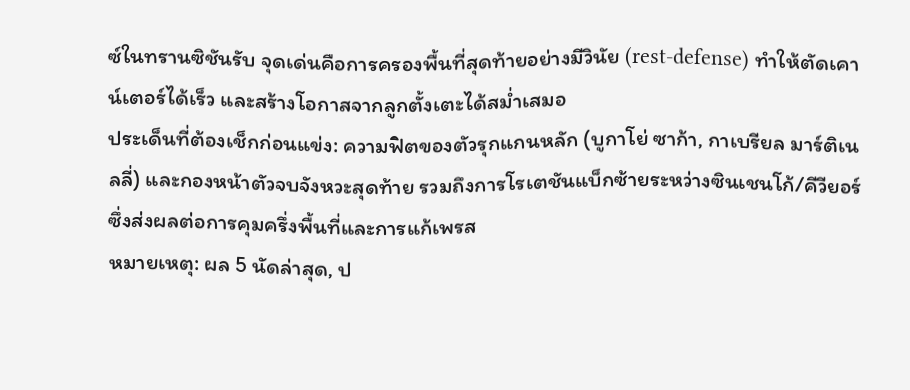ซ์ในทรานซิชันรับ จุดเด่นคือการครองพื้นที่สุดท้ายอย่างมีวินัย (rest-defense) ทำให้ตัดเคาน์เตอร์ได้เร็ว และสร้างโอกาสจากลูกตั้งเตะได้สม่ำเสมอ
ประเด็นที่ต้องเช็กก่อนแข่ง: ความฟิตของตัวรุกแกนหลัก (บูกาโย่ ซาก้า, กาเบรียล มาร์ติเนลลี่) และกองหน้าตัวจบจังหวะสุดท้าย รวมถึงการโรเตชันแบ็กซ้ายระหว่างซินเชนโก้/คีวียอร์ ซึ่งส่งผลต่อการคุมครึ่งพื้นที่และการแก้เพรส
หมายเหตุ: ผล 5 นัดล่าสุด, ป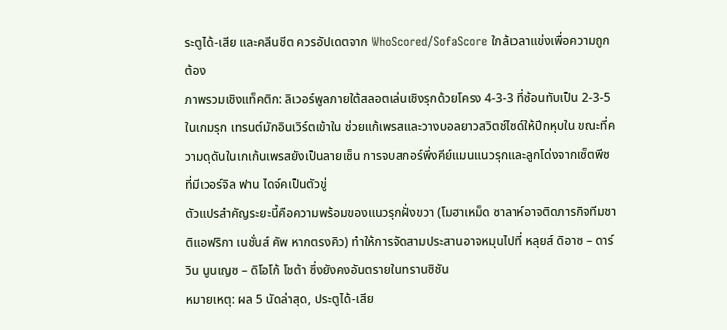ระตูได้-เสีย และคลีนชีต ควรอัปเดตจาก WhoScored/SofaScore ใกล้เวลาแข่งเพื่อความถูกต้อง
ภาพรวมเชิงแท็คติก: ลิเวอร์พูลภายใต้สลอตเล่นเชิงรุกด้วยโครง 4-3-3 ที่ซ้อนทับเป็น 2-3-5 ในเกมรุก เทรนต์มักอินเวิร์ตเข้าใน ช่วยแก้เพรสและวางบอลยาวสวิตช์ไซด์ให้ปีกหุบใน ขณะที่ความดุดันในเกเก้นเพรสยังเป็นลายเซ็น การจบสกอร์พึ่งคีย์แมนแนวรุกและลูกโด่งจากเซ็ตพีซที่มีเวอร์จิล ฟาน ไดจ์คเป็นตัวขู่
ตัวแปรสำคัญระยะนี้คือความพร้อมของแนวรุกฝั่งขวา (โมฮาเหม็ด ซาลาห์อาจติดภารกิจทีมชาติแอฟริกา เนชั่นส์ คัพ หากตรงคิว) ทำให้การจัดสามประสานอาจหมุนไปที่ หลุยส์ ดิอาซ – ดาร์วิน นูนเญซ – ดิโอโก้ โชต้า ซึ่งยังคงอันตรายในทรานซิชัน
หมายเหตุ: ผล 5 นัดล่าสุด, ประตูได้-เสีย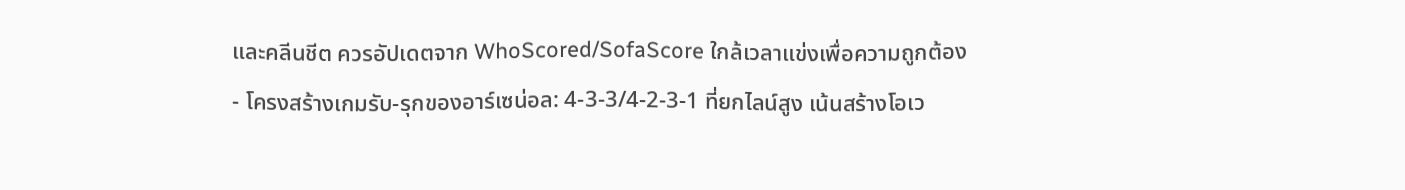และคลีนชีต ควรอัปเดตจาก WhoScored/SofaScore ใกล้เวลาแข่งเพื่อความถูกต้อง
- โครงสร้างเกมรับ-รุกของอาร์เซน่อล: 4-3-3/4-2-3-1 ที่ยกไลน์สูง เน้นสร้างโอเว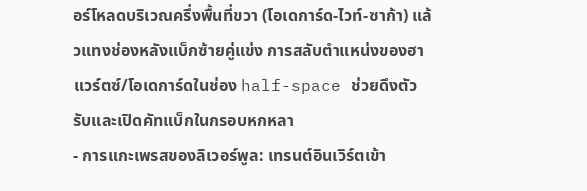อร์โหลดบริเวณครึ่งพื้นที่ขวา (โอเดการ์ด-ไวท์-ซาก้า) แล้วแทงช่องหลังแบ็กซ้ายคู่แข่ง การสลับตำแหน่งของฮาแวร์ตซ์/โอเดการ์ดในช่อง half-space ช่วยดึงตัวรับและเปิดคัทแบ็กในกรอบหกหลา
- การแกะเพรสของลิเวอร์พูล: เทรนต์อินเวิร์ตเข้า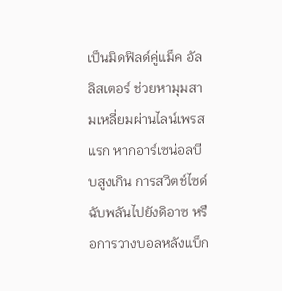เป็นมิดฟิลด์คู่แม็ค อัลลิสเตอร์ ช่วยหามุมสามเหลี่ยมผ่านไลน์เพรสแรก หากอาร์เซน่อลบีบสูงเกิน การสวิตช์ไซด์ฉับพลันไปยังดิอาซ หรือการวางบอลหลังแบ็ก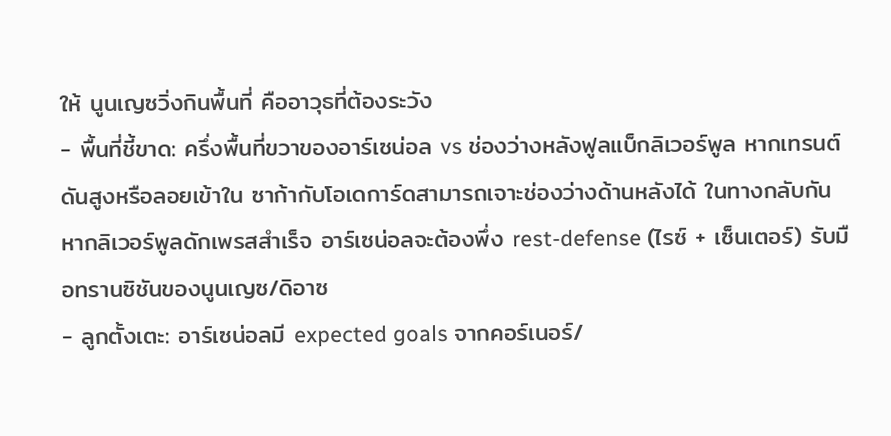ให้ นูนเญซวิ่งกินพื้นที่ คืออาวุธที่ต้องระวัง
- พื้นที่ชี้ขาด: ครึ่งพื้นที่ขวาของอาร์เซน่อล vs ช่องว่างหลังฟูลแบ็กลิเวอร์พูล หากเทรนต์ดันสูงหรือลอยเข้าใน ซาก้ากับโอเดการ์ดสามารถเจาะช่องว่างด้านหลังได้ ในทางกลับกัน หากลิเวอร์พูลดักเพรสสำเร็จ อาร์เซน่อลจะต้องพึ่ง rest-defense (ไรซ์ + เซ็นเตอร์) รับมือทรานซิชันของนูนเญซ/ดิอาซ
- ลูกตั้งเตะ: อาร์เซน่อลมี expected goals จากคอร์เนอร์/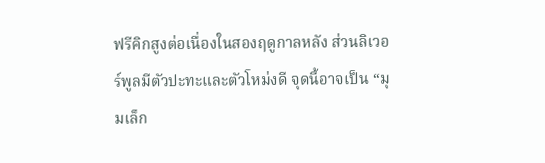ฟรีคิกสูงต่อเนื่องในสองฤดูกาลหลัง ส่วนลิเวอร์พูลมีตัวปะทะและตัวโหม่งดี จุดนี้อาจเป็น “มุมเล็ก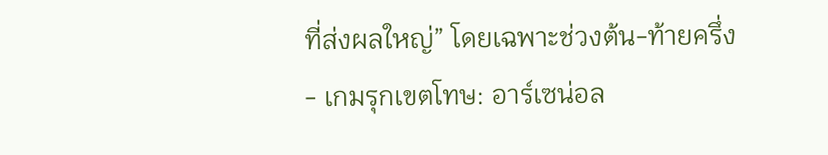ที่ส่งผลใหญ่” โดยเฉพาะช่วงต้น-ท้ายครึ่ง
- เกมรุกเขตโทษ: อาร์เซน่อล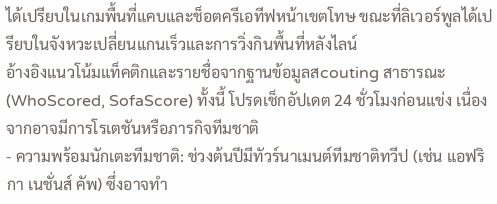ได้เปรียบในเกมพื้นที่แคบและช็อตครีเอทีฟหน้าเขตโทษ ขณะที่ลิเวอร์พูลได้เปรียบในจังหวะเปลี่ยนแกนเร็วและการวิ่งกินพื้นที่หลังไลน์
อ้างอิงแนวโน้มแท็คติกและรายชื่อจากฐานข้อมูลสcouting สาธารณะ (WhoScored, SofaScore) ทั้งนี้ โปรดเช็กอัปเดต 24 ชั่วโมงก่อนแข่ง เนื่องจากอาจมีการโรเตชันหรือภารกิจทีมชาติ
- ความพร้อมนักเตะทีมชาติ: ช่วงต้นปีมีทัวร์นาเมนต์ทีมชาติทวีป (เช่น แอฟริกา เนชั่นส์ คัพ) ซึ่งอาจทำ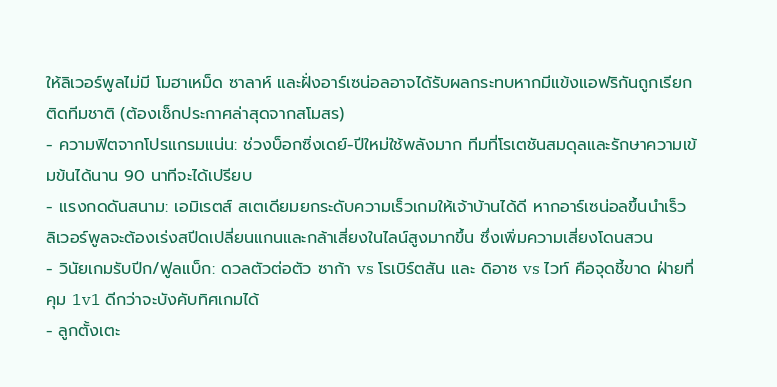ให้ลิเวอร์พูลไม่มี โมฮาเหม็ด ซาลาห์ และฝั่งอาร์เซน่อลอาจได้รับผลกระทบหากมีแข้งแอฟริกันถูกเรียกติดทีมชาติ (ต้องเช็กประกาศล่าสุดจากสโมสร)
- ความฟิตจากโปรแกรมแน่น: ช่วงบ็อกซิ่งเดย์-ปีใหม่ใช้พลังมาก ทีมที่โรเตชันสมดุลและรักษาความเข้มข้นได้นาน 90 นาทีจะได้เปรียบ
- แรงกดดันสนาม: เอมิเรตส์ สเตเดียมยกระดับความเร็วเกมให้เจ้าบ้านได้ดี หากอาร์เซน่อลขึ้นนำเร็ว ลิเวอร์พูลจะต้องเร่งสปีดเปลี่ยนแกนและกล้าเสี่ยงในไลน์สูงมากขึ้น ซึ่งเพิ่มความเสี่ยงโดนสวน
- วินัยเกมรับปีก/ฟูลแบ็ก: ดวลตัวต่อตัว ซาก้า vs โรเบิร์ตสัน และ ดิอาซ vs ไวท์ คือจุดชี้ขาด ฝ่ายที่คุม 1v1 ดีกว่าจะบังคับทิศเกมได้
- ลูกตั้งเตะ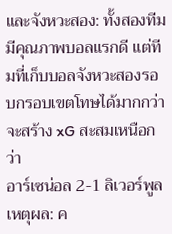และจังหวะสอง: ทั้งสองทีมมีคุณภาพบอลแรกดี แต่ทีมที่เก็บบอลจังหวะสองรอบกรอบเขตโทษได้มากกว่าจะสร้าง xG สะสมเหนือกว่า
อาร์เซน่อล 2-1 ลิเวอร์พูล
เหตุผล: ค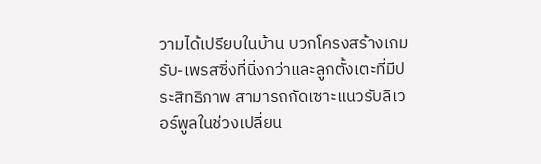วามได้เปรียบในบ้าน บวกโครงสร้างเกมรับ-เพรสซิ่งที่นิ่งกว่าและลูกตั้งเตะที่มีประสิทธิภาพ สามารถกัดเซาะแนวรับลิเวอร์พูลในช่วงเปลี่ยน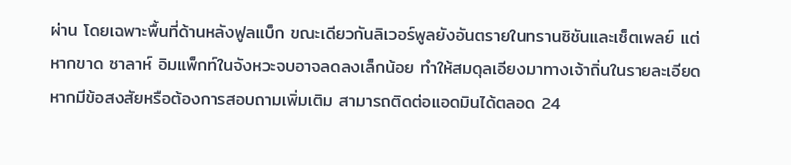ผ่าน โดยเฉพาะพื้นที่ด้านหลังฟูลแบ็ก ขณะเดียวกันลิเวอร์พูลยังอันตรายในทรานซิชันและเซ็ตเพลย์ แต่หากขาด ซาลาห์ อิมแพ็กท์ในจังหวะจบอาจลดลงเล็กน้อย ทำให้สมดุลเอียงมาทางเจ้าถิ่นในรายละเอียด
หากมีข้อสงสัยหรือต้องการสอบถามเพิ่มเติม สามารถติดต่อแอดมินได้ตลอด 24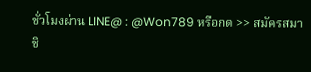ชั่วโมงผ่าน LINE@ : @Won789 หรือกด >> สมัครสมาชิ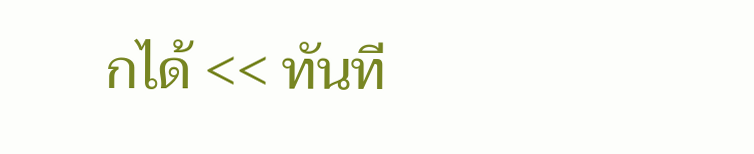กได้ << ทันที